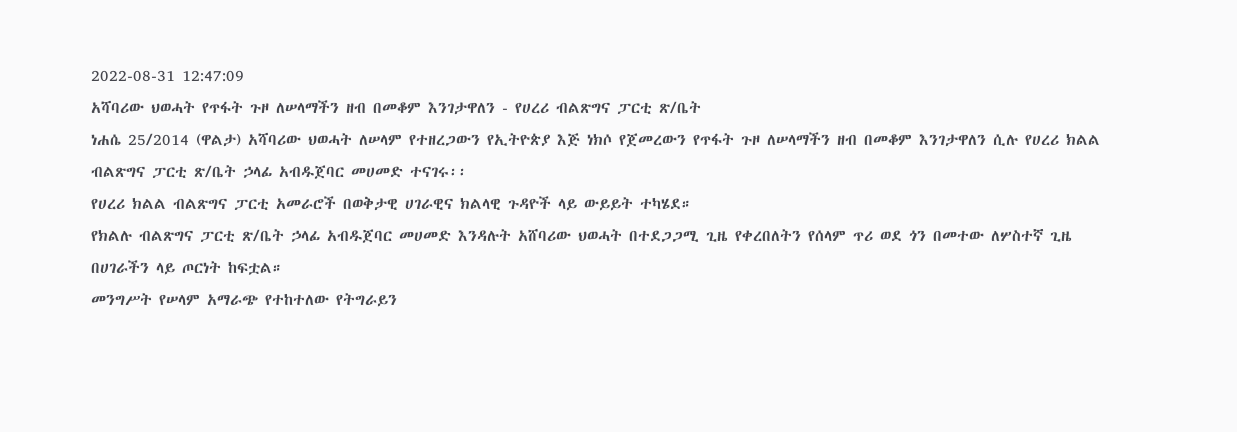2022-08-31 12:47:09
አሻባሪው ህወሓት የጥፋት ጉዞ ለሠላማችን ዘብ በመቆም እንገታዋለን - የሀረሪ ብልጽግና ፓርቲ ጽ/ቤት
ነሐሴ 25/2014 (ዋልታ) አሻባሪው ህወሓት ለሠላም የተዘረጋውን የኢትዮጵያ እጅ ነክሶ የጀመረውን የጥፋት ጉዞ ለሠላማችን ዘብ በመቆም እንገታዋለን ሲሉ የሀረሪ ክልል ብልጽግና ፓርቲ ጽ/ቤት ኃላፊ አብዱጀባር መሀመድ ተናገሩ፡፡
የሀረሪ ክልል ብልጽግና ፓርቲ አመራሮች በወቅታዊ ሀገራዊና ክልላዊ ጉዳዮች ላይ ውይይት ተካሄደ።
የክልሉ ብልጽግና ፓርቲ ጽ/ቤት ኃላፊ አብዱጀባር መሀመድ እንዳሉት አሸባሪው ህወሓት በተደጋጋሚ ጊዜ የቀረበለትን የሰላም ጥሪ ወደ ጎን በመተው ለሦስተኛ ጊዜ በሀገራችን ላይ ጦርነት ከፍቷል።
መንግሥት የሠላም አማራጭ የተከተለው የትግራይን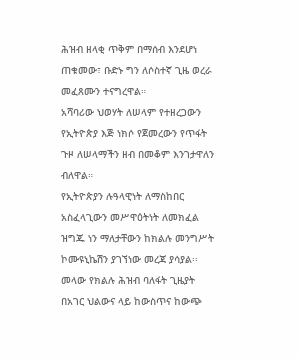ሕዝብ ዘላቂ ጥቅም በማሰብ እንደሆነ ጠቁመው፣ ቡድኑ ግን ለሶስተኛ ጊዜ ወረራ መፈጸሙን ተናግረዋል።
አሻባሪው ህወሃት ለሠላም የተዘረጋውን የኢትዮጵያ እጅ ነክሶ የጀመረውን የጥፋት ጉዞ ለሠላማችን ዘብ በመቆም እንገታዋለን ብለዋል።
የኢትዮጵያን ሉዓላዊነት ለማስከበር አስፈላጊውን መሥዋዕትነት ለመክፈል ዝግጁ ነን ማለታቸውን ከክልሉ መንግሥት ኮሙዩኒኬሽን ያገኘነው መረጃ ያሳያል፡፡
መላው የክልሉ ሕዝብ ባለፋት ጊዜያት በአገር ህልውና ላይ ከውስጥና ከውጭ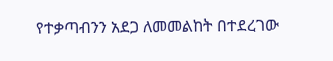የተቃጣብንን አደጋ ለመመልከት በተደረገው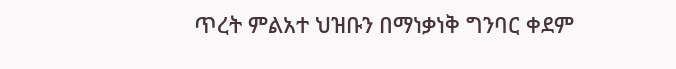ጥረት ምልአተ ህዝቡን በማነቃነቅ ግንባር ቀደም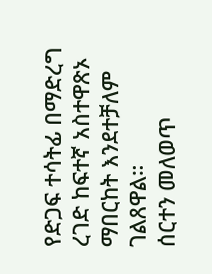የድጋፍ ተሳትፊ በማድረግ ረገድ ከፍተኛ አስተዋጽኦ ማበርከት እንደተቻለም ገልጸዋል።
ሰርተን መለወጥ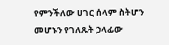የምንችለው ሀገር ሰላም ስትሆን መሆኑን የገለጹት ኃላፊው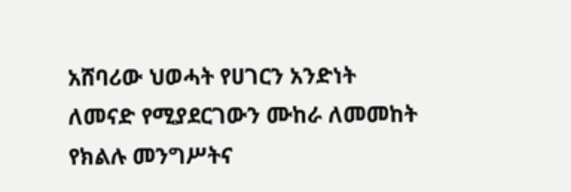አሸባሪው ህወሓት የሀገርን አንድነት ለመናድ የሚያደርገውን ሙከራ ለመመከት የክልሉ መንግሥትና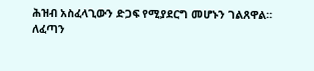ሕዝብ አስፈላጊውን ድጋፍ የሚያደርግ መሆኑን ገልጸዋል።
ለፈጣን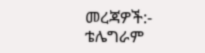መረጃዎች:-
ቴሌግራም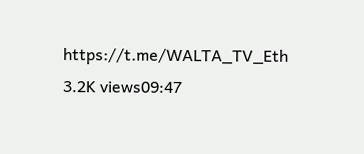https://t.me/WALTA_TV_Eth
3.2K views09:47